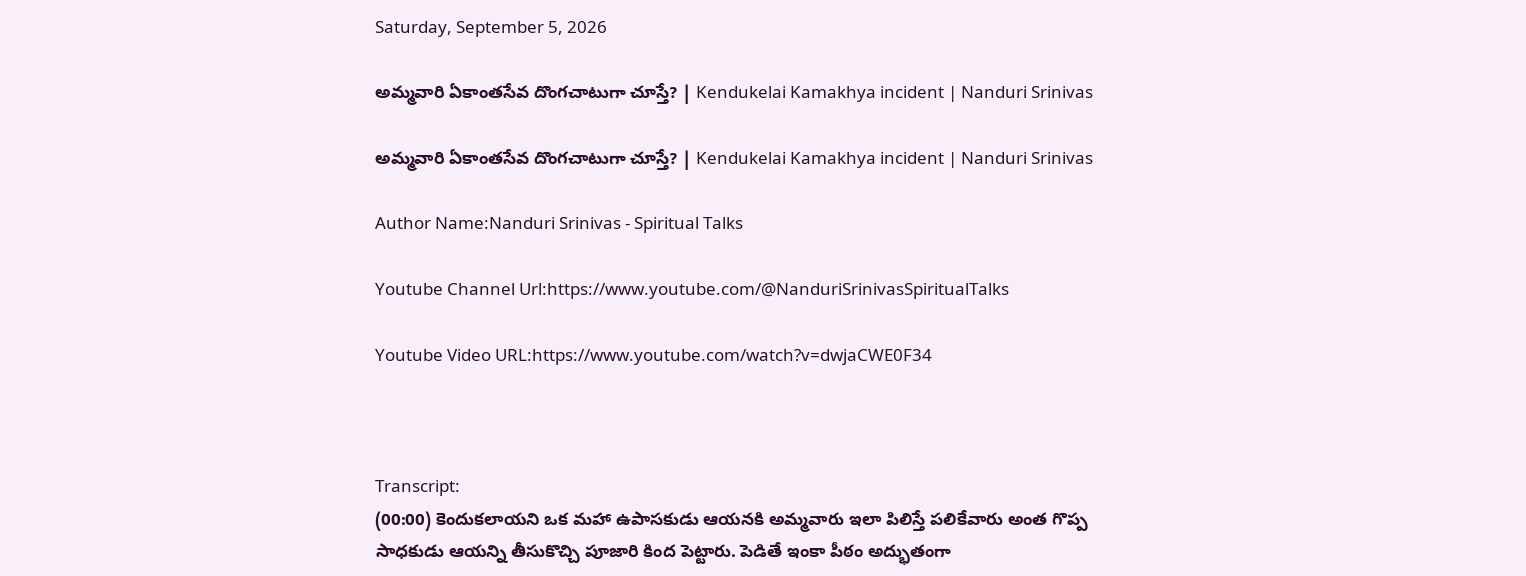Saturday, September 5, 2026

అమ్మవారి ఏకాంతసేవ దొంగచాటుగా చూస్తే? | Kendukelai Kamakhya incident | Nanduri Srinivas

అమ్మవారి ఏకాంతసేవ దొంగచాటుగా చూస్తే? | Kendukelai Kamakhya incident | Nanduri Srinivas

Author Name:Nanduri Srinivas - Spiritual Talks

Youtube Channel Url:https://www.youtube.com/@NanduriSrinivasSpiritualTalks

Youtube Video URL:https://www.youtube.com/watch?v=dwjaCWE0F34



Transcript:
(00:00) కెందుకలాయని ఒక మహా ఉపాసకుడు ఆయనకి అమ్మవారు ఇలా పిలిస్తే పలికేవారు అంత గొప్ప సాధకుడు ఆయన్ని తీసుకొచ్చి పూజారి కింద పెట్టారు. పెడితే ఇంకా పీఠం అద్భుతంగా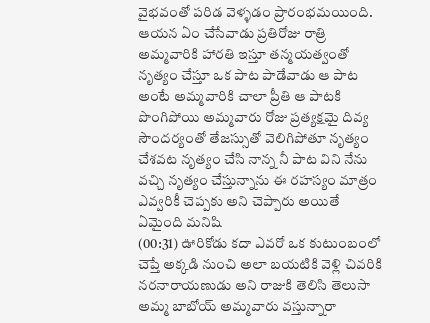వైభవంతో పరిడ వెళ్ళడం ప్రారంభమయింది. ఆయన ఏం చేసేవాడు ప్రతిరోజు రాత్రి అమ్మవారికి హారతి ఇస్తూ తన్మయత్వంతో నృత్యం చేస్తూ ఒక పాట పాడేవాడు ఆ పాట అంటే అమ్మవారికి చాలా ప్రీతి ఆ పాటకి పొంగిపోయి అమ్మవారు రోజు ప్రత్యక్షమై దివ్య సౌందర్యంతో తేజస్సుతో వెలిగిపోతూ నృత్యం చేశవట నృత్యం చేసి నాన్న నీ పాట విని నేను వచ్చి నృత్యం చేస్తున్నాను ఈ రహస్యం మాత్రం ఎవ్వరికీ చెప్పకు అని చెప్పారు అయితే ఏమైంది మనిషి
(00:31) ఊరికోడు కదా ఎవరో ఒక కుటుంబంలో చెప్తే అక్కడి నుంచి అలా బయటికి వెళ్లి చివరికి నరనారాయణుడు అని రాజుకి తెలిసి తెలుసా అమ్మ బాబోయ్ అమ్మవారు వస్తున్నారా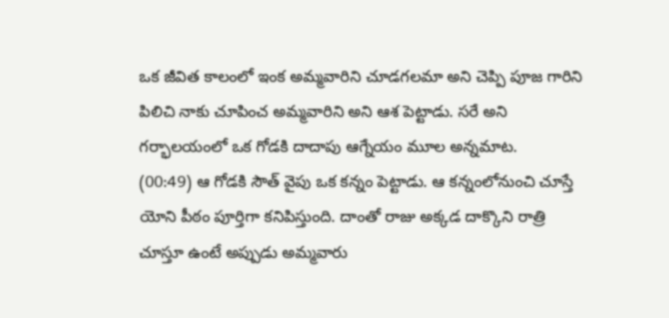ఒక జీవిత కాలంలో ఇంక అమ్మవారిని చూడగలమా అని చెప్పి పూజ గారిని పిలిచి నాకు చూపించ అమ్మవారిని అని ఆశ పెట్టాడు. సరే అని గర్భాలయంలో ఒక గోడకి దాదాపు ఆగ్నేయం మూల అన్నమాట.
(00:49) ఆ గోడకి సౌత్ వైపు ఒక కన్నం పెట్టాడు. ఆ కన్నంలోనుంచి చూస్తే యోని పీఠం పూర్తిగా కనిపిస్తుంది. దాంతో రాజు అక్కడ దాక్కొని రాత్రి చూస్తూ ఉంటే అప్పుడు అమ్మవారు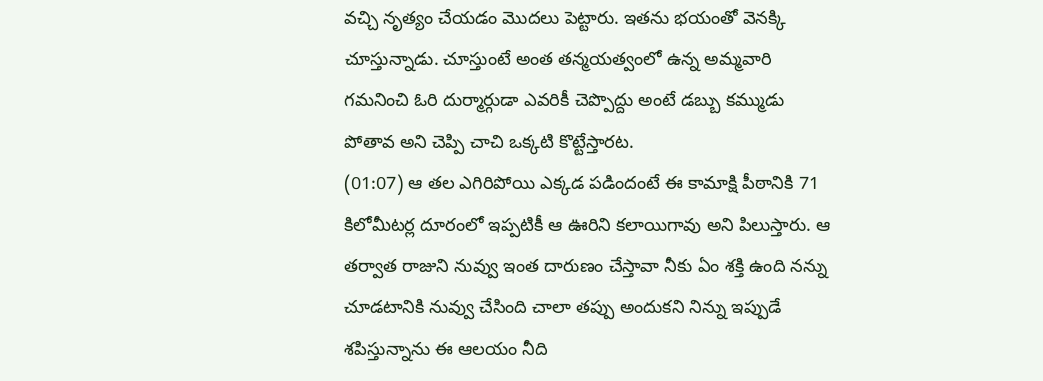వచ్చి నృత్యం చేయడం మొదలు పెట్టారు. ఇతను భయంతో వెనక్కి చూస్తున్నాడు. చూస్తుంటే అంత తన్మయత్వంలో ఉన్న అమ్మవారి గమనించి ఓరి దుర్మార్గుడా ఎవరికీ చెప్పొద్దు అంటే డబ్బు కమ్ముడు పోతావ అని చెప్పి చాచి ఒక్కటి కొట్టేస్తారట.
(01:07) ఆ తల ఎగిరిపోయి ఎక్కడ పడిందంటే ఈ కామాక్షి పీఠానికి 71 కిలోమీటర్ల దూరంలో ఇప్పటికీ ఆ ఊరిని కలాయిగావు అని పిలుస్తారు. ఆ తర్వాత రాజుని నువ్వు ఇంత దారుణం చేస్తావా నీకు ఏం శక్తి ఉంది నన్ను చూడటానికి నువ్వు చేసింది చాలా తప్పు అందుకని నిన్ను ఇప్పుడే శపిస్తున్నాను ఈ ఆలయం నీది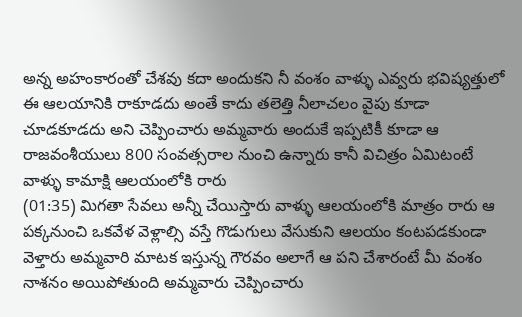అన్న అహంకారంతో చేశవు కదా అందుకని నీ వంశం వాళ్ళు ఎవ్వరు భవిష్యత్తులో ఈ ఆలయానికి రాకూడదు అంతే కాదు తలెత్తి నీలాచలం వైపు కూడా చూడకూడదు అని చెప్పించారు అమ్మవారు అందుకే ఇప్పటికీ కూడా ఆ రాజవంశీయులు 800 సంవత్సరాల నుంచి ఉన్నారు కానీ విచిత్రం ఏమిటంటే వాళ్ళు కామాక్షి ఆలయంలోకి రారు
(01:35) మిగతా సేవలు అన్నీ చేయిస్తారు వాళ్ళు ఆలయంలోకి మాత్రం రారు ఆ పక్కనుంచి ఒకవేళ వెళ్లాల్సి వస్తే గొడుగులు వేసుకుని ఆలయం కంటపడకుండా వెళ్తారు అమ్మవారి మాటక ఇస్తున్న గౌరవం అలాగే ఆ పని చేశారంటే మీ వంశం నాశనం అయిపోతుంది అమ్మవారు చెప్పించారు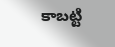కాబట్టి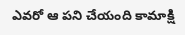ఎవరో ఆ పని చేయంది కామాక్షి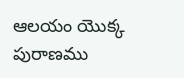ఆలయం యొక్క పురాణము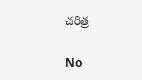చరిత్ర

No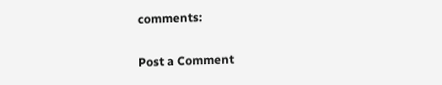comments:

Post a Comment